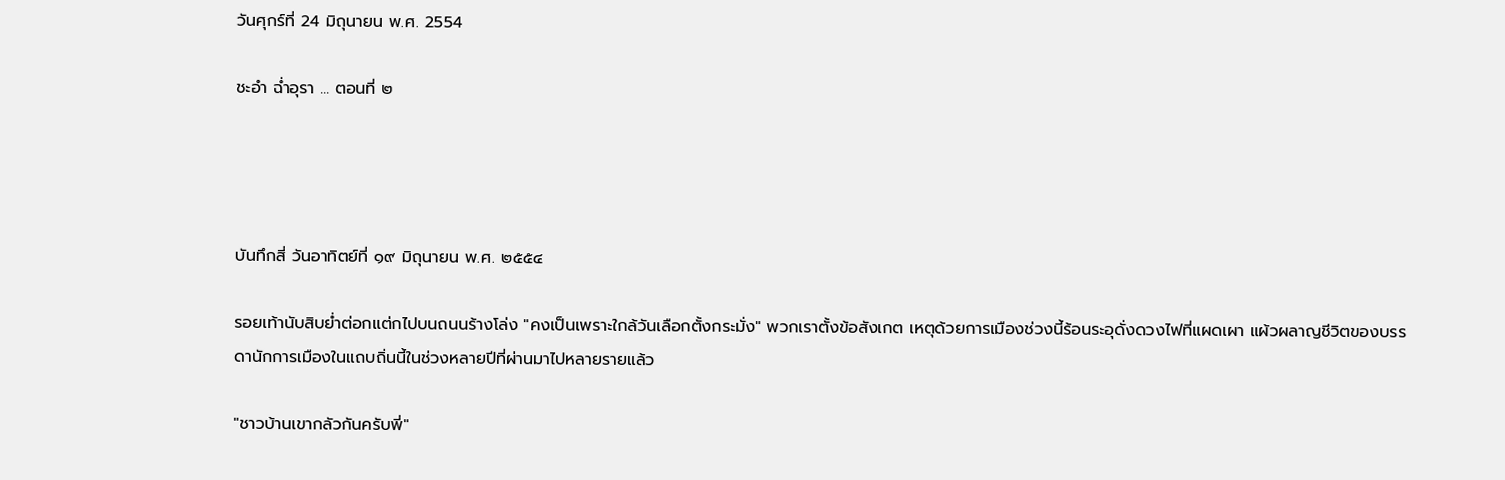วันศุกร์ที่ 24 มิถุนายน พ.ศ. 2554

ชะอำ ฉ่ำอุรา ... ตอนที่ ๒




บันทึกสี่ วันอาทิตย์ที่ ๑๙ มิถุนายน พ.ศ. ๒๕๕๔

รอยเท้านับสิบย่ำต่อกแต่กไปบนถนนร้างโล่ง "คงเป็นเพราะใกล้วันเลือกตั้งกระมั่ง" พวกเราตั้งข้อสังเกต เหตุด้วยการเมืองช่วงนี้ร้อนระอุดั่งดวงไฟที่แผดเผา แผ้วผลาญชีวิตของบรรดานักการเมืองในแถบถิ่นนี้ในช่วงหลายปีที่ผ่านมาไปหลายรายแล้ว

"ชาวบ้านเขากลัวกันครับพี่"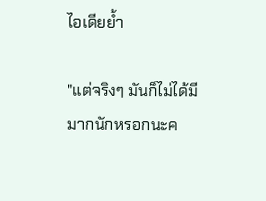ไอเดียย้ำ

"แต่จริงๆ มันก็ไม่ได้มีมากนักหรอกนะค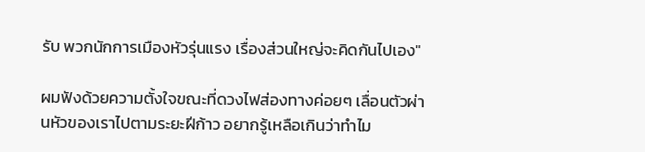รับ พวกนักการเมืองหัวรุ่นแรง เรื่องส่วนใหญ่จะคิดกันไปเอง"

ผมฟังด้วยความตั้งใจขณะที่ดวงไฟส่องทางค่อยๆ เลื่อนตัวผ่านหัวของเราไปตามระยะฝีก้าว อยากรู้เหลือเกินว่าทำไม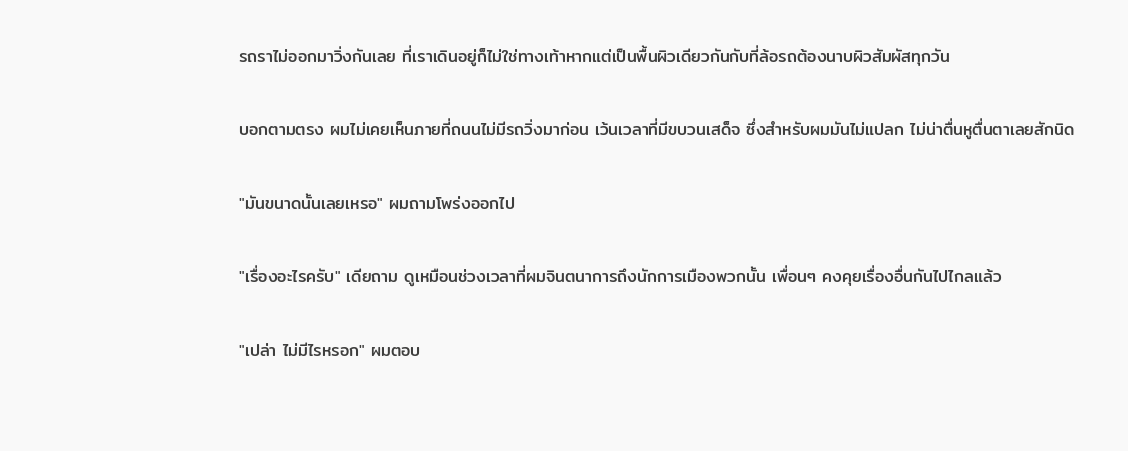รถราไม่ออกมาวิ่งกันเลย ที่เราเดินอยู่ก็ไม่ใช่ทางเท้าหากแต่เป็นพื้นผิวเดียวกันกับที่ล้อรถต้องนาบผิวสัมผัสทุกวัน

บอกตามตรง ผมไม่เคยเห็นภายที่ถนนไม่มีรถวิ่งมาก่อน เว้นเวลาที่มีขบวนเสด็จ ซึ่งสำหรับผมมันไม่แปลก ไม่น่าตื่นหูตื่นตาเลยสักนิด

"มันขนาดนั้นเลยเหรอ" ผมถามโพร่งออกไป

"เรื่องอะไรครับ" เดียถาม ดูเหมือนช่วงเวลาที่ผมจินตนาการถึงนักการเมืองพวกนั้น เพื่อนๆ คงคุยเรื่องอื่นกันไปไกลแล้ว

"เปล่า ไม่มีไรหรอก" ผมตอบ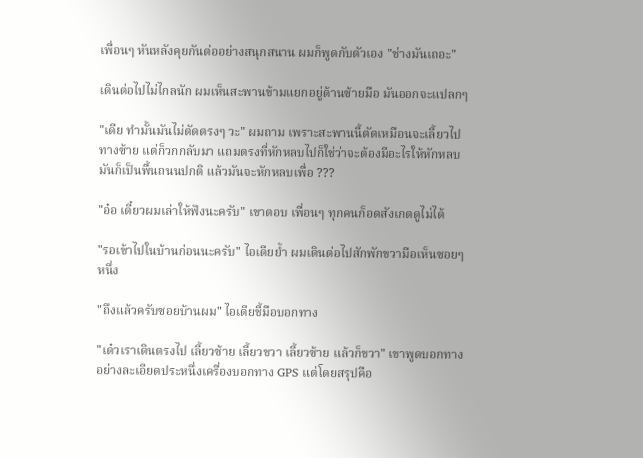เพื่อนๆ หันหลังคุยกันต่ออย่างสนุกสนาน ผมก็พูดกับตัวเอง "ช่างมันเถอะ"

เดินต่อไปไม่ไกลนัก ผมเห็นสะพานข้ามแยกอยู่ด้านซ้ายมือ มันออกจะแปลกๆ

"เดีย ทำมั้นมันไม่ตัดตรงๆ วะ" ผมถาม เพราะสะพานนี้ตัดเหมือนจะเลี้ยวไปทางซ้าย แต่ก็วกกลับมา แถมตรงที่หักหลบไปก็ใช่ว่าจะต้องมีอะไรให้หักหลบ มันก็เป็นพื้นถนนปกติ แล้วมันจะหักหลบเพื่อ ???

"อ๋อ เดี๋ยวผมเล่าให้ฟังนะครับ" เขาตอบ เพื่อนๆ ทุกคนก็อดสังเกตดูไม่ได้

"รอเข้าไปในบ้านก่อนนะครับ" ไอเดียย้ำ ผมเดินต่อไปสักพักขวามือเห็นซอยๆ หนึ่ง

"ถึงแล้วครับซอยบ้านผม" ไอเดียชี้มือบอกทาง

"เด๋วเราเดินตรงไป เลี้ยวซ้าย เลี้ยวขวา เลี้ยวซ้าย แล้วก็ขวา" เขาพูดบอกทางอย่างละเอียดประหนึ่งเครื่องบอกทาง GPS แต่โดยสรุปคือ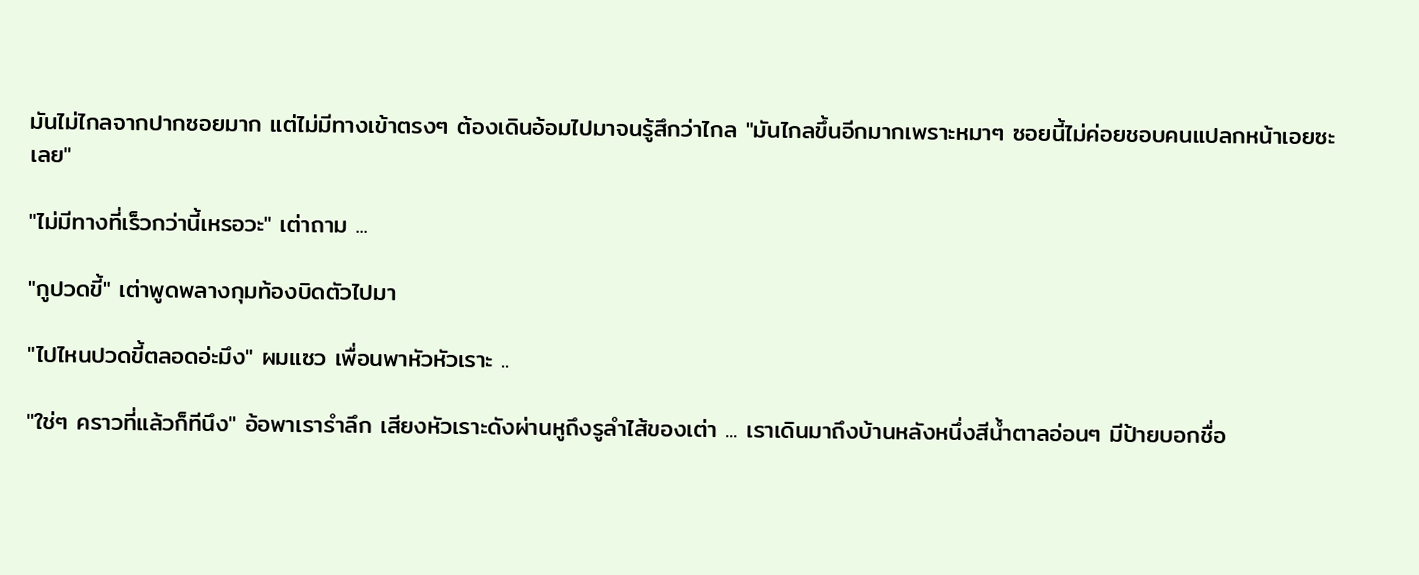มันไม่ไกลจากปากซอยมาก แต่ไม่มีทางเข้าตรงๆ ต้องเดินอ้อมไปมาจนรู้สึกว่าไกล "มันไกลขึ้นอีกมากเพราะหมาๆ ซอยนี้ไม่ค่อยชอบคนแปลกหน้าเอยซะเลย"

"ไม่มีทางที่เร็วกว่านี้เหรอวะ" เต่าถาม ...

"กูปวดขี้" เต่าพูดพลางกุมท้องบิดตัวไปมา

"ไปไหนปวดขี้ตลอดอ่ะมึง" ผมแซว เพื่อนพาหัวหัวเราะ ..

"ใช่ๆ คราวที่แล้วก็ทีนึง" อ้อพาเรารำลึก เสียงหัวเราะดังผ่านหูถึงรูลำไส้ของเต่า ... เราเดินมาถึงบ้านหลังหนึ่งสีน้ำตาลอ่อนๆ มีป้ายบอกชื่อ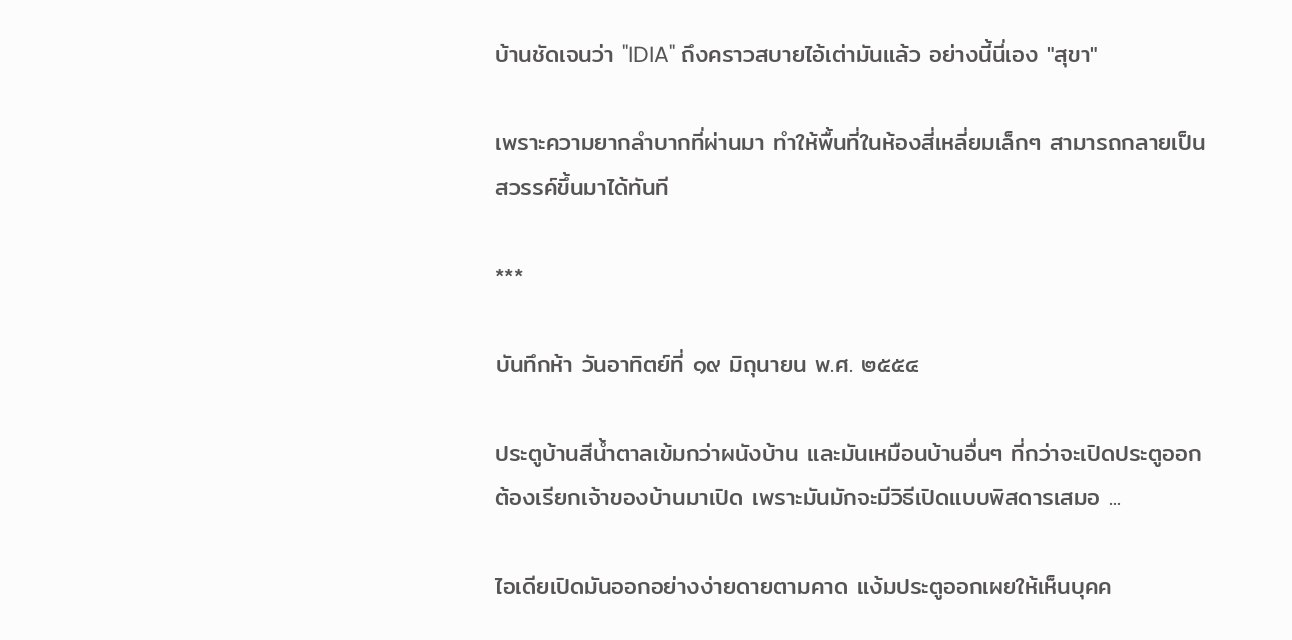บ้านชัดเจนว่า "IDIA" ถึงคราวสบายไอ้เต่ามันแล้ว อย่างนี้นี่เอง "สุขา"

เพราะความยากลำบากที่ผ่านมา ทำให้พื้นที่ในห้องสี่เหลี่ยมเล็กๆ สามารถกลายเป็นสวรรค์ขึ้นมาได้ทันที

***

บันทึกห้า วันอาทิตย์ที่ ๑๙ มิถุนายน พ.ศ. ๒๕๕๔

ประตูบ้านสีน้ำตาลเข้มกว่าผนังบ้าน และมันเหมือนบ้านอื่นๆ ที่กว่าจะเปิดประตูออก ต้องเรียกเจ้าของบ้านมาเปิด เพราะมันมักจะมีวิธีเปิดแบบพิสดารเสมอ ...

ไอเดียเปิดมันออกอย่างง่ายดายตามคาด แง้มประตูออกเผยให้เห็นบุคค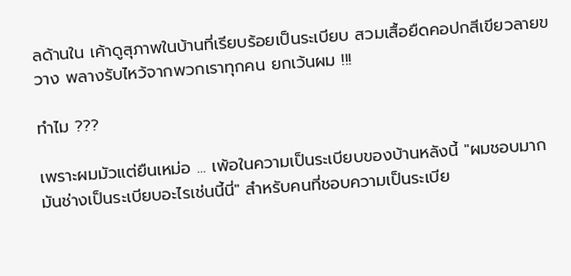ลด้านใน เค้าดูสุภาพในบ้านที่เรียบร้อยเป็นระเบียบ สวมเสื้อยืดคอปกสีเขียวลายขวาง พลางรับไหว้จากพวกเราทุกคน ยกเว้นผม !!!

ทำไม ???

เพราะผมมัวแต่ยืนเหม่อ ... เพ้อในความเป็นระเบียบของบ้านหลังนี้ "ผมชอบมาก มันช่างเป็นระเบียบอะไรเช่นนี้นี่" สำหรับคนที่ชอบความเป็นระเบีย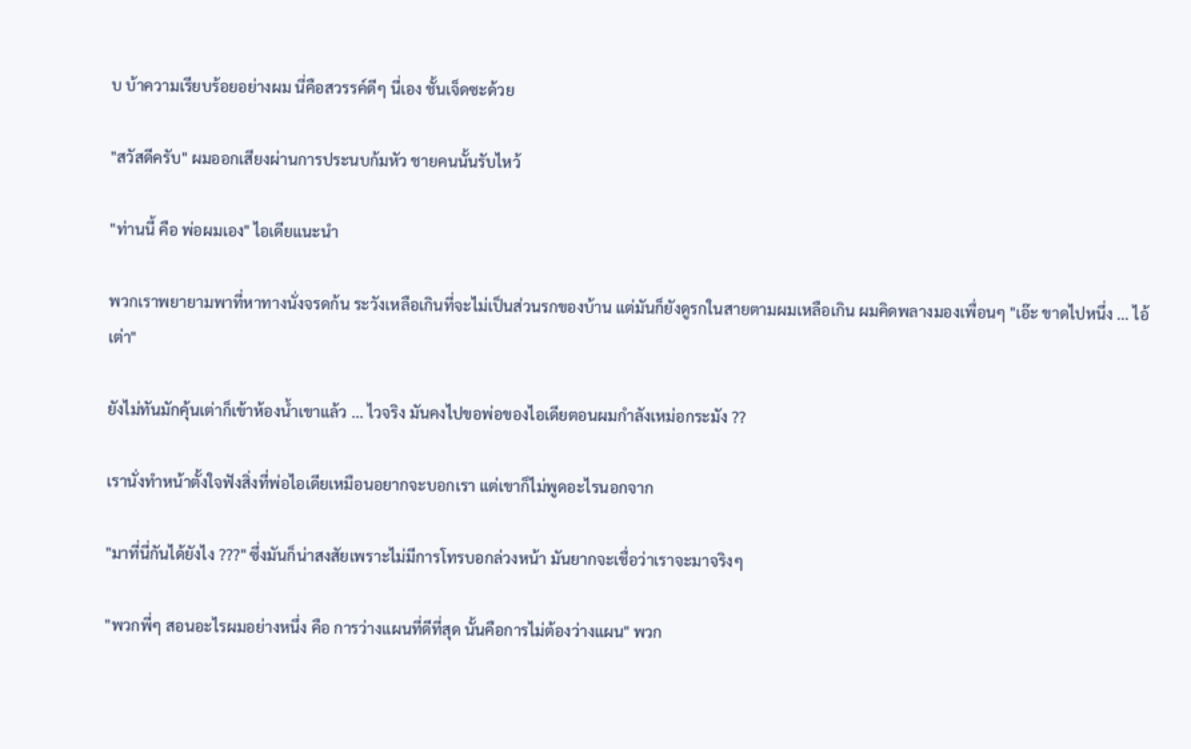บ บ้าความเรียบร้อยอย่างผม นี่คือสวรรค์ดีๆ นี่เอง ชั้นเจ็ดซะด้วย

"สวัสดีครับ" ผมออกเสียงผ่านการประนบก้มหัว ชายคนนั้นรับไหว้

"ท่านนี้ คือ พ่อผมเอง" ไอเดียแนะนำ

พวกเราพยายามพาที่หาทางนั่งจรดก้น ระวังเหลือเกินที่จะไม่เป็นส่วนรกของบ้าน แต่มันก็ยังดูรกในสายตามผมเหลือเกิน ผมคิดพลางมองเพื่อนๆ "เอ๊ะ ขาดไปหนึ่ง ... ไอ้เต่า"

ยังไม่ทันมักคุ้นเต่าก็เข้าห้องน้ำเขาแล้ว ... ไวจริง มันคงไปขอพ่อของไอเดียตอนผมกำลังเหม่อกระมัง ??

เรานั่งทำหน้าตั้งใจฟังสิ่งที่พ่อไอเดียเหมือนอยากจะบอกเรา แต่เขาก็ไม่พูดอะไรนอกจาก

"มาที่นี่กันได้ยังไง ???" ซึ่งมันก็น่าสงสัยเพราะไม่มีการโทรบอกล่วงหน้า มันยากจะเชื่อว่าเราจะมาจริงๆ

"พวกพี่ๆ สอนอะไรผมอย่างหนึ่ง คือ การว่างแผนที่ดีที่สุด นั้นคือการไม่ต้องว่างแผน" พวก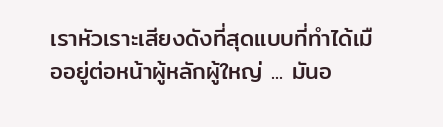เราหัวเราะเสียงดังที่สุดแบบที่ทำได้เมืออยู่ต่อหน้าผู้หลักผู้ใหญ่ ... มันอ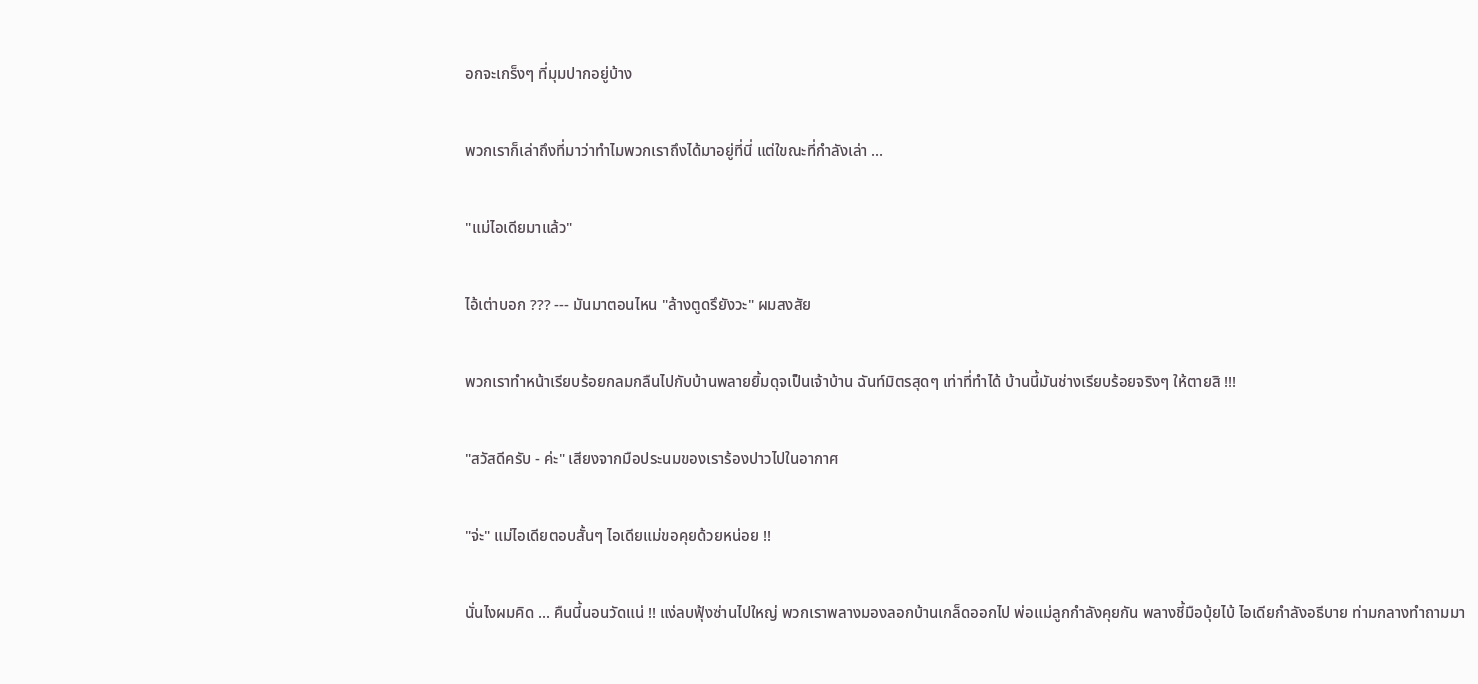อกจะเกร็งๆ ที่มุมปากอยู่บ้าง

พวกเราก็เล่าถึงที่มาว่าทำไมพวกเราถึงได้มาอยู่ที่นี่ แต่ใขณะที่กำลังเล่า ...

"แม่ไอเดียมาแล้ว"

ไอ้เต่าบอก ??? --- มันมาตอนไหน "ล้างตูดรึยังวะ" ผมสงสัย

พวกเราทำหน้าเรียบร้อยกลมกลืนไปกับบ้านพลายยิ้มดุจเป็นเจ้าบ้าน ฉันท์มิตรสุดๆ เท่าที่ทำได้ บ้านนี้มันช่างเรียบร้อยจริงๆ ให้ตายสิ !!!

"สวัสดีครับ - ค่ะ" เสียงจากมือประนมของเราร้องปาวไปในอากาศ

"จ่ะ" แม่ไอเดียตอบสั้นๆ ไอเดียแม่ขอคุยด้วยหน่อย !!

นั่นไงผมคิด ... คืนนี้นอนวัดแน่ !! แง่ลบฟุ้งซ่านไปใหญ่ พวกเราพลางมองลอกบ้านเกล็ดออกไป พ่อแม่ลูกกำลังคุยกัน พลางชี้มือบุ้ยไบ้ ไอเดียกำลังอธีบาย ท่ามกลางทำถามมา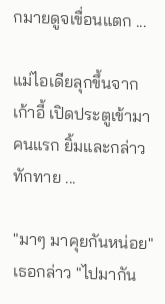กมายดูจเขื่อนแตก ...

แม่ไอเดียลุกขึ้นจากเก้าอี้ เปิดประตูเข้ามาคนแรก ยิ้มและกล่าวทักทาย ...

"มาๆ มาคุยกันหน่อย" เธอกล่าว "ไปมากัน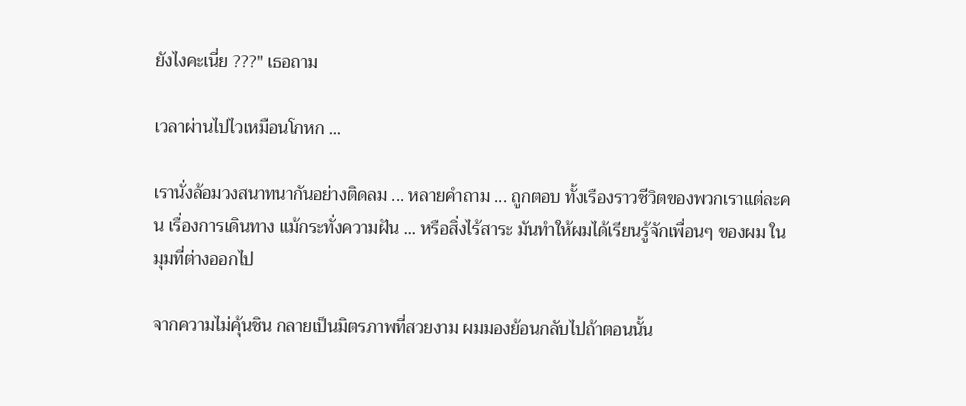ยังไงคะเนี่ย ???" เธอถาม

เวลาผ่านไปไวเหมือนโกหก ...

เรานั่งล้อมวงสนาทนากันอย่างติดลม ... หลายคำถาม ... ถูกตอบ ทั้งเรืองราวชีวิตของพวกเราแต่ละคน เรื่องการเดินทาง แม้กระทั่งความฝัน ... หรือสิ่งไร้สาระ มันทำให้ผมได้เรียนรู้จักเพื่อนๆ ของผม ในมุมที่ต่างออกไป

จากความไม่คุ้นชิน กลายเป็นมิตรภาพที่สวยงาม ผมมองย้อนกลับไปถ้าตอนนั้น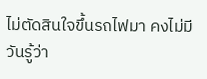ไม่ตัดสินใจขึ้นรถไฟมา คงไม่มีวันรู้ว่า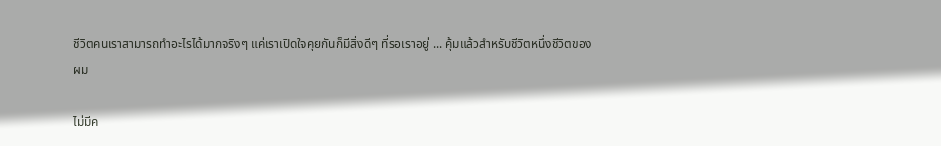ชีวิตคนเราสามารถทำอะไรได้มากจริงๆ แค่เราเปิดใจคุยกันก็มีสิ่งดีๆ ที่รอเราอยู่ ... คุ้มแล้วสำหรับชีวิตหนึ่งชีวิตของผม

ไม่มีค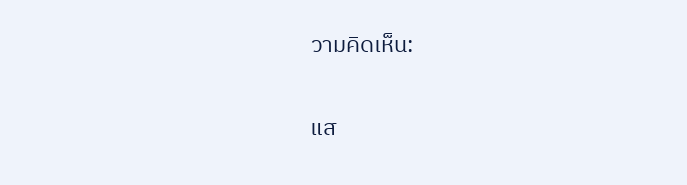วามคิดเห็น:

แส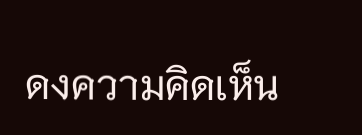ดงความคิดเห็น